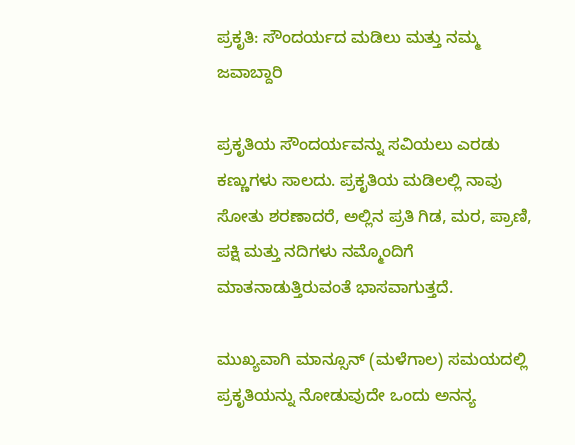ಪ್ರಕೃತಿ: ಸೌಂದರ್ಯದ ಮಡಿಲು ಮತ್ತು ನಮ್ಮ ಜವಾಬ್ದಾರಿ

ಪ್ರಕೃತಿಯ ಸೌಂದರ್ಯವನ್ನು ಸವಿಯಲು ಎರಡು ಕಣ್ಣುಗಳು ಸಾಲದು. ಪ್ರಕೃತಿಯ ಮಡಿಲಲ್ಲಿ ನಾವು ಸೋತು ಶರಣಾದರೆ, ಅಲ್ಲಿನ ಪ್ರತಿ ಗಿಡ, ಮರ, ಪ್ರಾಣಿ, ಪಕ್ಷಿ ಮತ್ತು ನದಿಗಳು ನಮ್ಮೊಂದಿಗೆ ಮಾತನಾಡುತ್ತಿರುವಂತೆ ಭಾಸವಾಗುತ್ತದೆ.

ಮುಖ್ಯವಾಗಿ ಮಾನ್ಸೂನ್ (ಮಳೆಗಾಲ) ಸಮಯದಲ್ಲಿ ಪ್ರಕೃತಿಯನ್ನು ನೋಡುವುದೇ ಒಂದು ಅನನ್ಯ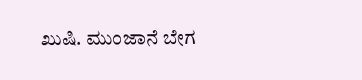ಖುಷಿ. ಮುಂಜಾನೆ ಬೇಗ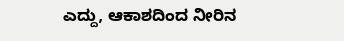ಎದ್ದು, ಆಕಾಶದಿಂದ ನೀರಿನ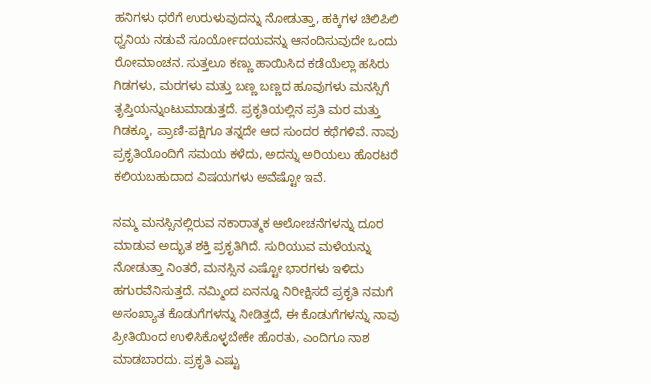ಹನಿಗಳು ಧರೆಗೆ ಉರುಳುವುದನ್ನು ನೋಡುತ್ತಾ, ಹಕ್ಕಿಗಳ ಚಿಲಿಪಿಲಿ ಧ್ವನಿಯ ನಡುವೆ ಸೂರ್ಯೋದಯವನ್ನು ಆನಂದಿಸುವುದೇ ಒಂದು ರೋಮಾಂಚನ. ಸುತ್ತಲೂ ಕಣ್ಣು ಹಾಯಿಸಿದ ಕಡೆಯೆಲ್ಲಾ ಹಸಿರು ಗಿಡಗಳು, ಮರಗಳು ಮತ್ತು ಬಣ್ಣ ಬಣ್ಣದ ಹೂವುಗಳು ಮನಸ್ಸಿಗೆ ತೃಪ್ತಿಯನ್ನುಂಟುಮಾಡುತ್ತದೆ. ಪ್ರಕೃತಿಯಲ್ಲಿನ ಪ್ರತಿ ಮರ ಮತ್ತು ಗಿಡಕ್ಕೂ, ಪ್ರಾಣಿ-ಪಕ್ಷಿಗೂ ತನ್ನದೇ ಆದ ಸುಂದರ ಕಥೆಗಳಿವೆ. ನಾವು ಪ್ರಕೃತಿಯೊಂದಿಗೆ ಸಮಯ ಕಳೆದು, ಅದನ್ನು ಅರಿಯಲು ಹೊರಟರೆ ಕಲಿಯಬಹುದಾದ ವಿಷಯಗಳು ಅವೆಷ್ಟೋ ಇವೆ.

ನಮ್ಮ ಮನಸ್ಸಿನಲ್ಲಿರುವ ನಕಾರಾತ್ಮಕ ಆಲೋಚನೆಗಳನ್ನು ದೂರ ಮಾಡುವ ಅದ್ಭುತ ಶಕ್ತಿ ಪ್ರಕೃತಿಗಿದೆ. ಸುರಿಯುವ ಮಳೆಯನ್ನು ನೋಡುತ್ತಾ ನಿಂತರೆ, ಮನಸ್ಸಿನ ಎಷ್ಟೋ ಭಾರಗಳು ಇಳಿದು ಹಗುರವೆನಿಸುತ್ತದೆ. ನಮ್ಮಿಂದ ಏನನ್ನೂ ನಿರೀಕ್ಷಿಸದೆ ಪ್ರಕೃತಿ ನಮಗೆ ಅಸಂಖ್ಯಾತ ಕೊಡುಗೆಗಳನ್ನು ನೀಡಿತ್ತದೆ, ಈ ಕೊಡುಗೆಗಳನ್ನು ನಾವು ಪ್ರೀತಿಯಿಂದ ಉಳಿಸಿಕೊಳ್ಳಬೇಕೇ ಹೊರತು, ಎಂದಿಗೂ ನಾಶ ಮಾಡಬಾರದು. ಪ್ರಕೃತಿ ಎಷ್ಟು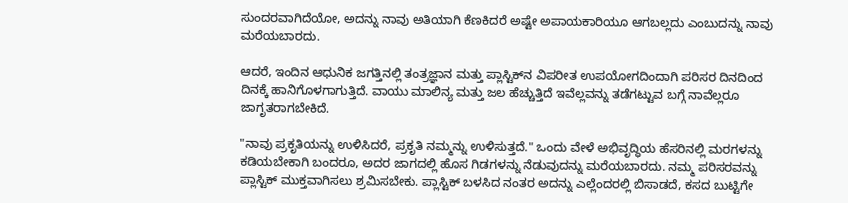ಸುಂದರವಾಗಿದೆಯೋ, ಅದನ್ನು ನಾವು ಅತಿಯಾಗಿ ಕೆಣಕಿದರೆ ಅಷ್ಟೇ ಅಪಾಯಕಾರಿಯೂ ಆಗಬಲ್ಲದು ಎಂಬುದನ್ನು ನಾವು ಮರೆಯಬಾರದು.

ಆದರೆ, ಇಂದಿನ ಆಧುನಿಕ ಜಗತ್ತಿನಲ್ಲಿ ತಂತ್ರಜ್ಞಾನ ಮತ್ತು ಪ್ಲಾಸ್ಟಿಕ್‌ನ ವಿಪರೀತ ಉಪಯೋಗದಿಂದಾಗಿ ಪರಿಸರ ದಿನದಿಂದ ದಿನಕ್ಕೆ ಹಾನಿಗೊಳಗಾಗುತ್ತಿದೆ. ವಾಯು ಮಾಲಿನ್ಯ ಮತ್ತು ಜಲ ಹೆಚ್ಚುತ್ತಿದೆ ಇವೆಲ್ಲವನ್ನು ತಡೆಗಟ್ಟುವ ಬಗ್ಗೆ ನಾವೆಲ್ಲರೂ ಜಾಗೃತರಾಗಬೇಕಿದೆ.

"ನಾವು ಪ್ರಕೃತಿಯನ್ನು ಉಳಿಸಿದರೆ, ಪ್ರಕೃತಿ ನಮ್ಮನ್ನು ಉಳಿಸುತ್ತದೆ." ಒಂದು ವೇಳೆ ಅಭಿವೃದ್ಧಿಯ ಹೆಸರಿನಲ್ಲಿ ಮರಗಳನ್ನು ಕಡಿಯಬೇಕಾಗಿ ಬಂದರೂ, ಅದರ ಜಾಗದಲ್ಲಿ ಹೊಸ ಗಿಡಗಳನ್ನು ನೆಡುವುದನ್ನು ಮರೆಯಬಾರದು. ನಮ್ಮ ಪರಿಸರವನ್ನು ಪ್ಲಾಸ್ಟಿಕ್ ಮುಕ್ತವಾಗಿಸಲು ಶ್ರಮಿಸಬೇಕು. ಪ್ಲಾಸ್ಟಿಕ್ ಬಳಸಿದ ನಂತರ ಅದನ್ನು ಎಲ್ಲೆಂದರಲ್ಲಿ ಬಿಸಾಡದೆ, ಕಸದ ಬುಟ್ಟಿಗೇ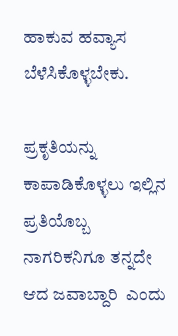ಹಾಕುವ ಹವ್ಯಾಸ ಬೆಳೆಸಿಕೊಳ್ಳಬೇಕು.

ಪ್ರಕೃತಿಯನ್ನು ಕಾಪಾಡಿಕೊಳ್ಳಲು ಇಲ್ಲಿನ ಪ್ರತಿಯೊಬ್ಬ ನಾಗರಿಕನಿಗೂ ತನ್ನದೇ ಆದ ಜವಾಬ್ದಾರಿ  ಎಂದು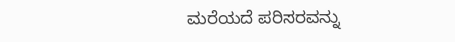ಮರೆಯದೆ ಪರಿಸರವನ್ನು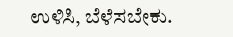ಉಳಿಸಿ, ಬೆಳೆಸಬೇಕು.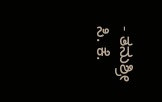- ತನುಶ್ರೀ ಸಿ. ಕೆ.